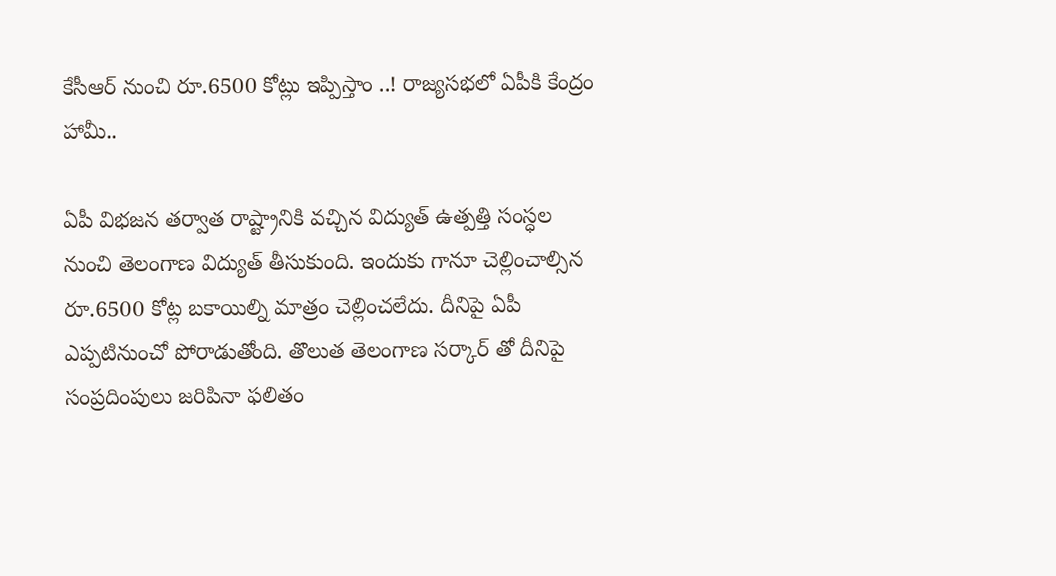కేసీఆర్ నుంచి రూ.6500 కోట్లు ఇప్పిస్తాం ..! రాజ్యసభలో ఏపీకి కేంద్రం హామీ..

ఏపీ విభజన తర్వాత రాష్ట్రానికి వచ్చిన విద్యుత్ ఉత్పత్తి సంస్ధల నుంచి తెలంగాణ విద్యుత్ తీసుకుంది. ఇందుకు గానూ చెల్లించాల్సిన రూ.6500 కోట్ల బకాయిల్ని మాత్రం చెల్లించలేదు. దీనిపై ఏపీ ఎప్పటినుంచో పోరాడుతోంది. తొలుత తెలంగాణ సర్కార్ తో దీనిపై సంప్రదింపులు జరిపినా ఫలితం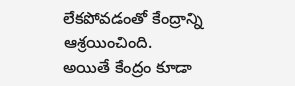లేకపోవడంతో కేంద్రాన్ని ఆశ్రయించింది. అయితే కేంద్రం కూడా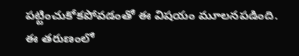పట్టించుకోకపోవడంతో ఈ విషయం మూలనపడింది. ఈ తరుణంలో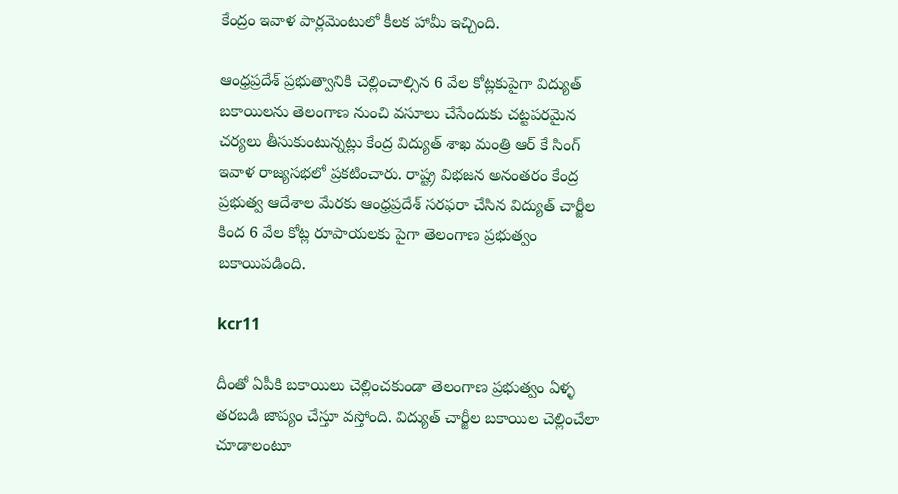కేంద్రం ఇవాళ పార్లమెంటులో కీలక హామీ ఇచ్చింది.

ఆంధ్రప్రదేశ్ ప్రభుత్వానికి చెల్లించాల్సిన 6 వేల కోట్లకుపైగా విద్యుత్ బకాయిలను తెలంగాణ నుంచి వసూలు చేసేందుకు చట్టపరమైన చర్యలు తీసుకుంటున్నట్లు కేంద్ర విద్యుత్ శాఖ మంత్రి ఆర్ కే సింగ్ ఇవాళ రాజ్యసభలో ప్రకటించారు. రాష్ట్ర విభజన అనంతరం కేంద్ర ప్రభుత్వ ఆదేశాల మేరకు ఆంధ్రప్రదేశ్ సరఫరా చేసిన విద్యుత్‌ చార్జీల కింద 6 వేల కోట్ల రూపాయలకు పైగా తెలంగాణ ప్రభుత్వం బకాయిపడింది.

kcr11

దీంతో ఏపీకి బకాయిలు చెల్లించకుండా తెలంగాణ ప్రభుత్వం ఏళ్ళ తరబడి జాప్యం చేస్తూ వస్తోంది. విద్యుత్‌ చార్జీల బకాయిల చెల్లించేలా చూడాలంటూ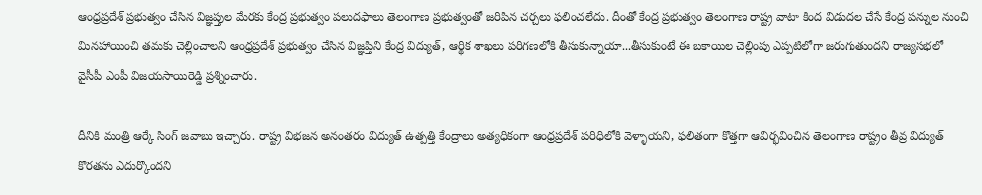ఆంధ్రప్రదేశ్‌ ప్రభుత్వం చేసిన విజ్ఞప్తుల మేరకు కేంద్ర ప్రభుత్వం పలుదఫాలు తెలంగాణ ప్రభుత్వంతో జరిపిన చర్చలు ఫలించలేదు. దీంతో కేంద్ర ప్రభుత్వం తెలంగాణ రాష్ట్ర వాటా కింద విడుదల చేసే కేంద్ర పన్నుల నుంచి మినహాయించి తమకు చెల్లించాలని ఆంధ్రప్రదేశ్‌ ప్రభుత్వం చేసిన విజ్ఞప్తిని కేంద్ర విద్యుత్‌, ఆర్థిక శాఖలు పరిగణలోకి తీసుకున్నాయా...తీసుకుంటే ఈ బకాయిల చెల్లింపు ఎప్పటిలోగా జరుగుతుందని రాజ్యసభలో వైసీపీ ఎంపీ విజయసాయిరెడ్డి ప్రశ్నించారు.

దీనికి మంత్రి ఆర్కే సింగ్ జవాబు ఇచ్చారు. రాష్ట్ర విభజన అనంతరం విద్యుత్ ఉత్పత్తి కేంద్రాలు అత్యధికంగా ఆంధ్రప్రదేశ్ పరిధిలోకి వెళ్ళాయని, ఫలితంగా కొత్తగా ఆవిర్భవించిన తెలంగాణ రాష్ట్రం తీవ్ర విద్యుత్ కొరతను ఎదుర్కొందని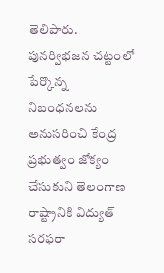తెలిపారు. పునర్విభజన చట్టంలో పేర్కొన్న నిబంధనలను అనుసరించి కేంద్ర ప్రభుత్వం జోక్యం చేసుకుని తెలంగాణ రాష్ట్రానికి విద్యుత్ సరఫరా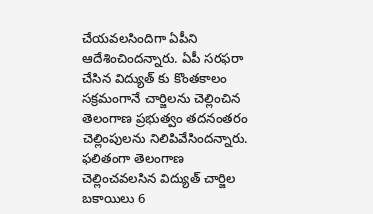చేయవలసిందిగా ఏపీని ఆదేశించిందన్నారు. ఏపీ సరఫరా చేసిన విద్యుత్‌ కు కొంతకాలం సక్రమంగానే చార్జిలను చెల్లించిన తెలంగాణ ప్రభుత్వం తదనంతరం చెల్లింపులను నిలిపివేసిందన్నారు. ఫలితంగా తెలంగాణ చెల్లించవలసిన విద్యుత్‌ చార్జిల బకాయిలు 6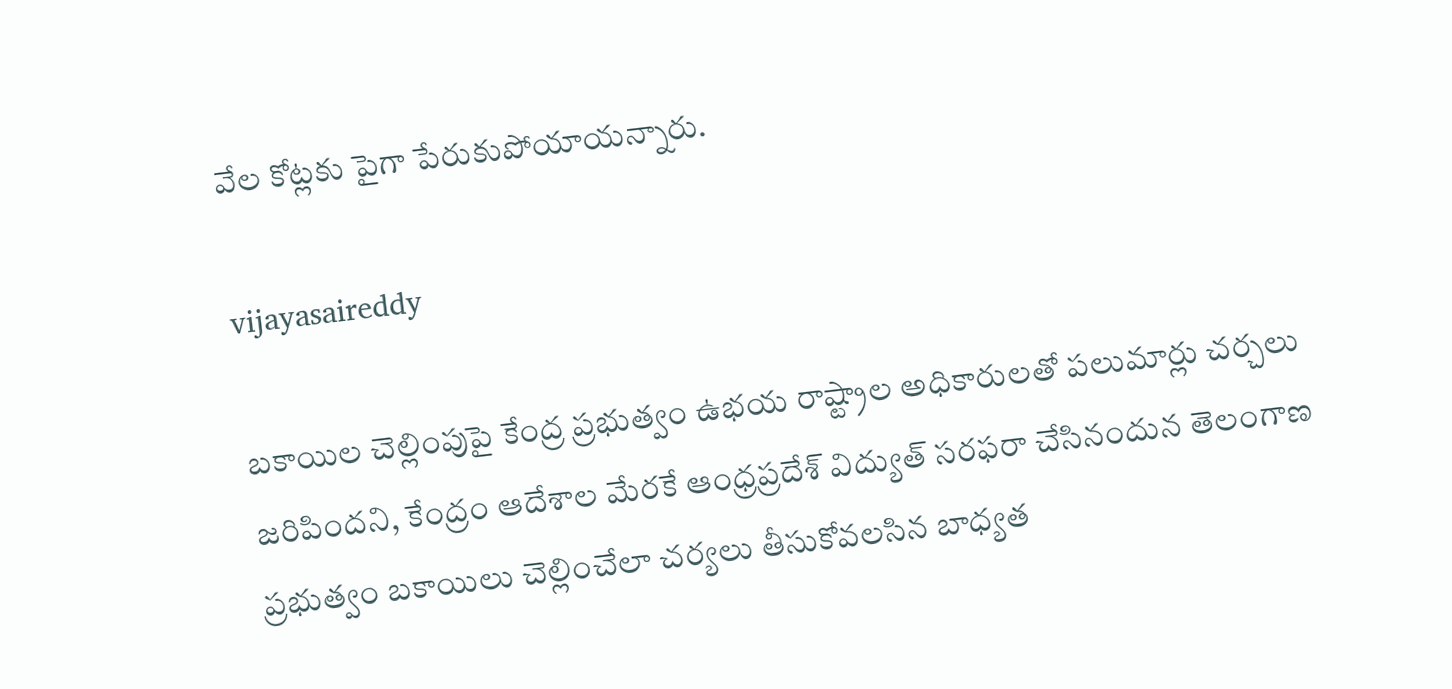వేల కోట్లకు పైగా పేరుకుపోయాయన్నారు.

vijayasaireddy

బకాయిల చెల్లింపుపై కేంద్ర ప్రభుత్వం ఉభయ రాష్ట్రాల అధికారులతో పలుమార్లు చర్చలు జరిపిందని, కేంద్రం ఆదేశాల మేరకే ఆంధ్రప్రదేశ్‌ విద్యుత్‌ సరఫరా చేసినందున తెలంగాణ ప్రభుత్వం బకాయిలు చెల్లించేలా చర్యలు తీసుకోవలసిన బాధ్యత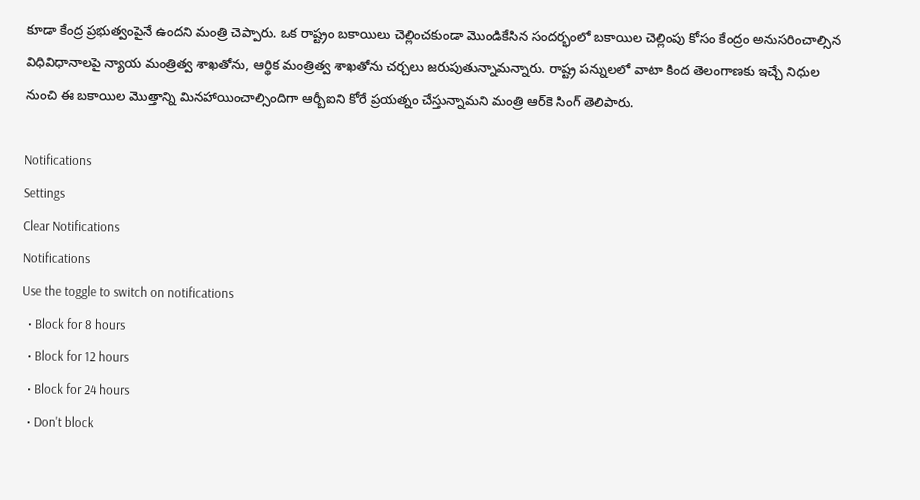కూడా కేంద్ర ప్రభుత్వంపైనే ఉందని మంత్రి చెప్పారు. ఒక రాష్ట్రం బకాయిలు చెల్లించకుండా మొండికేసిన సందర్భంలో బకాయిల చెల్లింపు కోసం కేంద్రం అనుసరించాల్సిన విధివిధానాలపై న్యాయ మంత్రిత్వ శాఖతోను, ఆర్థిక మంత్రిత్వ శాఖతోను చర్చలు జరుపుతున్నామన్నారు. రాష్ట్ర పన్నులలో వాటా కింద తెలంగాణకు ఇచ్చే నిధుల నుంచి ఈ బకాయిల మొత్తాన్ని మినహాయించాల్సిందిగా ఆర్బీఐని కోరే ప్రయత్నం చేస్తున్నామని మంత్రి ఆర్‌కె సింగ్‌ తెలిపారు.

Notifications
Settings
Clear Notifications
Notifications
Use the toggle to switch on notifications
  • Block for 8 hours
  • Block for 12 hours
  • Block for 24 hours
  • Don't block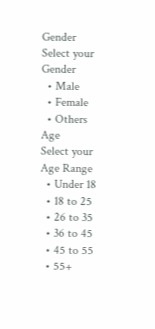Gender
Select your Gender
  • Male
  • Female
  • Others
Age
Select your Age Range
  • Under 18
  • 18 to 25
  • 26 to 35
  • 36 to 45
  • 45 to 55
  • 55+